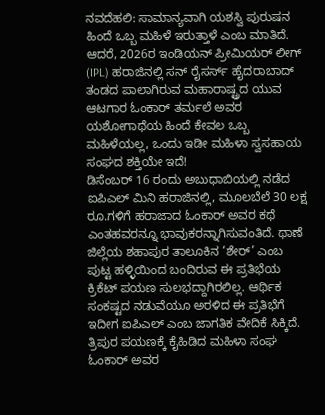ನವದೆಹಲಿ: ಸಾಮಾನ್ಯವಾಗಿ ಯಶಸ್ವಿ ಪುರುಷನ ಹಿಂದೆ ಒಬ್ಬ ಮಹಿಳೆ ಇರುತ್ತಾಳೆ ಎಂಬ ಮಾತಿದೆ. ಆದರೆ, 2026ರ ಇಂಡಿಯನ್ ಪ್ರೀಮಿಯರ್ ಲೀಗ್ (IPL) ಹರಾಜಿನಲ್ಲಿ ಸನ್ ರೈಸರ್ಸ್ ಹೈದರಾಬಾದ್ ತಂಡದ ಪಾಲಾಗಿರುವ ಮಹಾರಾಷ್ಟ್ರದ ಯುವ ಆಟಗಾರ ಓಂಕಾರ್ ತರ್ಮಲೆ ಅವರ ಯಶೋಗಾಥೆಯ ಹಿಂದೆ ಕೇವಲ ಒಬ್ಬ ಮಹಿಳೆಯಲ್ಲ, ಒಂದು ಇಡೀ ಮಹಿಳಾ ಸ್ವಸಹಾಯ ಸಂಘದ ಶಕ್ತಿಯೇ ಇದೆ!
ಡಿಸೆಂಬರ್ 16 ರಂದು ಅಬುಧಾಬಿಯಲ್ಲಿ ನಡೆದ ಐಪಿಎಲ್ ಮಿನಿ ಹರಾಜಿನಲ್ಲಿ, ಮೂಲಬೆಲೆ 30 ಲಕ್ಷ ರೂ.ಗಳಿಗೆ ಹರಾಜಾದ ಓಂಕಾರ್ ಅವರ ಕಥೆ ಎಂತಹವರನ್ನೂ ಭಾವುಕರನ್ನಾಗಿಸುವಂತಿದೆ. ಥಾಣೆ ಜಿಲ್ಲೆಯ ಶಹಾಪುರ ತಾಲೂಕಿನ ‘ಶೇರ್’ ಎಂಬ ಪುಟ್ಟ ಹಳ್ಳಿಯಿಂದ ಬಂದಿರುವ ಈ ಪ್ರತಿಭೆಯ ಕ್ರಿಕೆಟ್ ಪಯಣ ಸುಲಭದ್ದಾಗಿರಲಿಲ್ಲ. ಆರ್ಥಿಕ ಸಂಕಷ್ಟದ ನಡುವೆಯೂ ಅರಳಿದ ಈ ಪ್ರತಿಭೆಗೆ ಇದೀಗ ಐಪಿಎಲ್ ಎಂಬ ಜಾಗತಿಕ ವೇದಿಕೆ ಸಿಕ್ಕಿದೆ.
ತ್ರಿಪುರ ಪಯಣಕ್ಕೆ ಕೈಹಿಡಿದ ಮಹಿಳಾ ಸಂಘ
ಓಂಕಾರ್ ಅವರ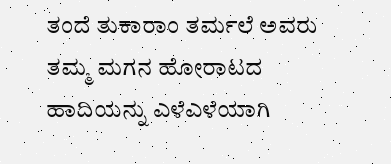ತಂದೆ ತುಕಾರಾಂ ತರ್ಮಲೆ ಅವರು ತಮ್ಮ ಮಗನ ಹೋರಾಟದ ಹಾದಿಯನ್ನು ಎಳೆಎಳೆಯಾಗಿ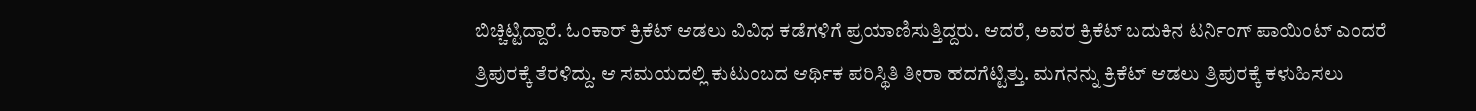ಬಿಚ್ಚಿಟ್ಟಿದ್ದಾರೆ. ಓಂಕಾರ್ ಕ್ರಿಕೆಟ್ ಆಡಲು ವಿವಿಧ ಕಡೆಗಳಿಗೆ ಪ್ರಯಾಣಿಸುತ್ತಿದ್ದರು. ಆದರೆ, ಅವರ ಕ್ರಿಕೆಟ್ ಬದುಕಿನ ಟರ್ನಿಂಗ್ ಪಾಯಿಂಟ್ ಎಂದರೆ ತ್ರಿಪುರಕ್ಕೆ ತೆರಳಿದ್ದು. ಆ ಸಮಯದಲ್ಲಿ ಕುಟುಂಬದ ಆರ್ಥಿಕ ಪರಿಸ್ಥಿತಿ ತೀರಾ ಹದಗೆಟ್ಟಿತ್ತು. ಮಗನನ್ನು ಕ್ರಿಕೆಟ್ ಆಡಲು ತ್ರಿಪುರಕ್ಕೆ ಕಳುಹಿಸಲು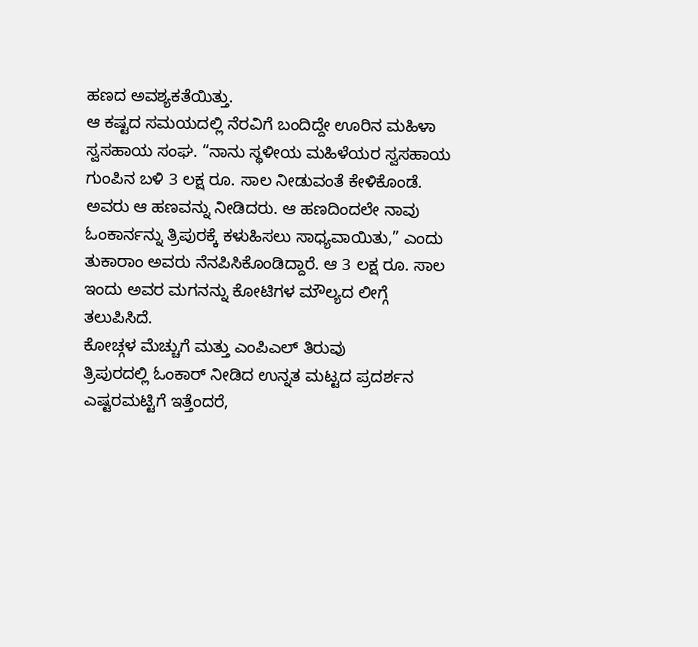ಹಣದ ಅವಶ್ಯಕತೆಯಿತ್ತು.
ಆ ಕಷ್ಟದ ಸಮಯದಲ್ಲಿ ನೆರವಿಗೆ ಬಂದಿದ್ದೇ ಊರಿನ ಮಹಿಳಾ ಸ್ವಸಹಾಯ ಸಂಘ. “ನಾನು ಸ್ಥಳೀಯ ಮಹಿಳೆಯರ ಸ್ವಸಹಾಯ ಗುಂಪಿನ ಬಳಿ 3 ಲಕ್ಷ ರೂ. ಸಾಲ ನೀಡುವಂತೆ ಕೇಳಿಕೊಂಡೆ. ಅವರು ಆ ಹಣವನ್ನು ನೀಡಿದರು. ಆ ಹಣದಿಂದಲೇ ನಾವು ಓಂಕಾರ್ನನ್ನು ತ್ರಿಪುರಕ್ಕೆ ಕಳುಹಿಸಲು ಸಾಧ್ಯವಾಯಿತು,” ಎಂದು ತುಕಾರಾಂ ಅವರು ನೆನಪಿಸಿಕೊಂಡಿದ್ದಾರೆ. ಆ 3 ಲಕ್ಷ ರೂ. ಸಾಲ ಇಂದು ಅವರ ಮಗನನ್ನು ಕೋಟಿಗಳ ಮೌಲ್ಯದ ಲೀಗ್ಗೆ ತಲುಪಿಸಿದೆ.
ಕೋಚ್ಗಳ ಮೆಚ್ಚುಗೆ ಮತ್ತು ಎಂಪಿಎಲ್ ತಿರುವು
ತ್ರಿಪುರದಲ್ಲಿ ಓಂಕಾರ್ ನೀಡಿದ ಉನ್ನತ ಮಟ್ಟದ ಪ್ರದರ್ಶನ ಎಷ್ಟರಮಟ್ಟಿಗೆ ಇತ್ತೆಂದರೆ,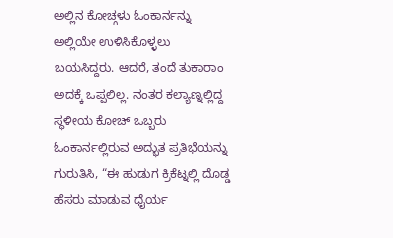ಅಲ್ಲಿನ ಕೋಚ್ಗಳು ಓಂಕಾರ್ನನ್ನು ಅಲ್ಲಿಯೇ ಉಳಿಸಿಕೊಳ್ಳಲು ಬಯಸಿದ್ದರು. ಆದರೆ, ತಂದೆ ತುಕಾರಾಂ ಅದಕ್ಕೆ ಒಪ್ಪಲಿಲ್ಲ. ನಂತರ ಕಲ್ಯಾಣ್ನಲ್ಲಿದ್ದ ಸ್ಥಳೀಯ ಕೋಚ್ ಒಬ್ಬರು ಓಂಕಾರ್ನಲ್ಲಿರುವ ಅದ್ಭುತ ಪ್ರತಿಭೆಯನ್ನು ಗುರುತಿಸಿ, “ಈ ಹುಡುಗ ಕ್ರಿಕೆಟ್ನಲ್ಲಿ ದೊಡ್ಡ ಹೆಸರು ಮಾಡುವ ಧೈರ್ಯ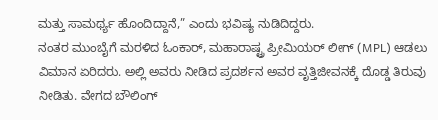ಮತ್ತು ಸಾಮರ್ಥ್ಯ ಹೊಂದಿದ್ದಾನೆ,” ಎಂದು ಭವಿಷ್ಯ ನುಡಿದಿದ್ದರು.
ನಂತರ ಮುಂಬೈಗೆ ಮರಳಿದ ಓಂಕಾರ್, ಮಹಾರಾಷ್ಟ್ರ ಪ್ರೀಮಿಯರ್ ಲೀಗ್ (MPL) ಆಡಲು ವಿಮಾನ ಏರಿದರು. ಅಲ್ಲಿ ಅವರು ನೀಡಿದ ಪ್ರದರ್ಶನ ಅವರ ವೃತ್ತಿಜೀವನಕ್ಕೆ ದೊಡ್ಡ ತಿರುವು ನೀಡಿತು. ವೇಗದ ಬೌಲಿಂಗ್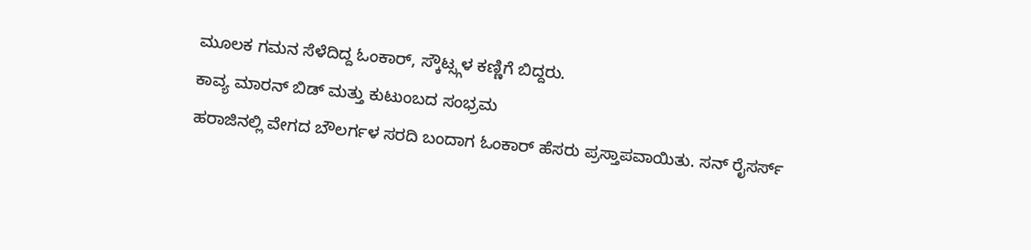ಮೂಲಕ ಗಮನ ಸೆಳೆದಿದ್ದ ಓಂಕಾರ್, ಸ್ಕೌಟ್ಸ್ಗಳ ಕಣ್ಣಿಗೆ ಬಿದ್ದರು.
ಕಾವ್ಯ ಮಾರನ್ ಬಿಡ್ ಮತ್ತು ಕುಟುಂಬದ ಸಂಭ್ರಮ
ಹರಾಜಿನಲ್ಲಿ ವೇಗದ ಬೌಲರ್ಗಳ ಸರದಿ ಬಂದಾಗ ಓಂಕಾರ್ ಹೆಸರು ಪ್ರಸ್ತಾಪವಾಯಿತು. ಸನ್ ರೈಸರ್ಸ್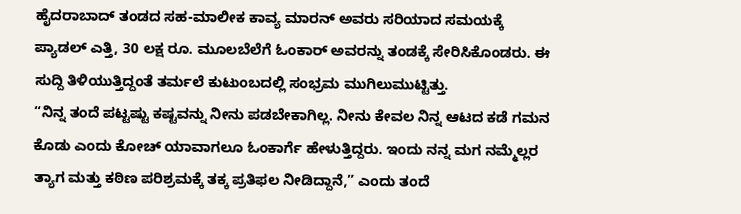ಹೈದರಾಬಾದ್ ತಂಡದ ಸಹ-ಮಾಲೀಕ ಕಾವ್ಯ ಮಾರನ್ ಅವರು ಸರಿಯಾದ ಸಮಯಕ್ಕೆ ಪ್ಯಾಡಲ್ ಎತ್ತಿ, 30 ಲಕ್ಷ ರೂ. ಮೂಲಬೆಲೆಗೆ ಓಂಕಾರ್ ಅವರನ್ನು ತಂಡಕ್ಕೆ ಸೇರಿಸಿಕೊಂಡರು. ಈ ಸುದ್ದಿ ತಿಳಿಯುತ್ತಿದ್ದಂತೆ ತರ್ಮಲೆ ಕುಟುಂಬದಲ್ಲಿ ಸಂಭ್ರಮ ಮುಗಿಲುಮುಟ್ಟಿತ್ತು.
“ನಿನ್ನ ತಂದೆ ಪಟ್ಟಷ್ಟು ಕಷ್ಟವನ್ನು ನೀನು ಪಡಬೇಕಾಗಿಲ್ಲ. ನೀನು ಕೇವಲ ನಿನ್ನ ಆಟದ ಕಡೆ ಗಮನ ಕೊಡು ಎಂದು ಕೋಚ್ ಯಾವಾಗಲೂ ಓಂಕಾರ್ಗೆ ಹೇಳುತ್ತಿದ್ದರು. ಇಂದು ನನ್ನ ಮಗ ನಮ್ಮೆಲ್ಲರ ತ್ಯಾಗ ಮತ್ತು ಕಠಿಣ ಪರಿಶ್ರಮಕ್ಕೆ ತಕ್ಕ ಪ್ರತಿಫಲ ನೀಡಿದ್ದಾನೆ,” ಎಂದು ತಂದೆ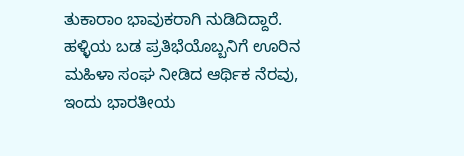ತುಕಾರಾಂ ಭಾವುಕರಾಗಿ ನುಡಿದಿದ್ದಾರೆ. ಹಳ್ಳಿಯ ಬಡ ಪ್ರತಿಭೆಯೊಬ್ಬನಿಗೆ ಊರಿನ ಮಹಿಳಾ ಸಂಘ ನೀಡಿದ ಆರ್ಥಿಕ ನೆರವು, ಇಂದು ಭಾರತೀಯ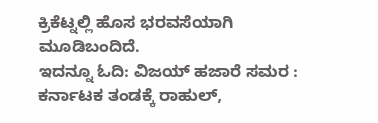ಕ್ರಿಕೆಟ್ನಲ್ಲಿ ಹೊಸ ಭರವಸೆಯಾಗಿ ಮೂಡಿಬಂದಿದೆ.
ಇದನ್ನೂ ಓದಿ: ವಿಜಯ್ ಹಜಾರೆ ಸಮರ : ಕರ್ನಾಟಕ ತಂಡಕ್ಕೆ ರಾಹುಲ್,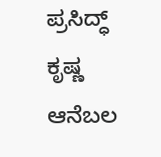ಪ್ರಸಿದ್ಧ್ ಕೃಷ್ಣ ಆನೆಬಲ